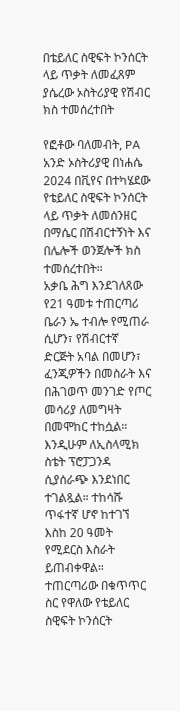በቴይለር ስዊፍት ኮንሰርት ላይ ጥቃት ለመፈጸም ያሴረው ኦስትሪያዊ የሽብር ክስ ተመሰረተበት

የፎቶው ባለመብት, PA
አንድ ኦስትሪያዊ በነሐሴ 2024 በቪየና በተካሄደው የቴይለር ስዊፍት ኮንሰርት ላይ ጥቃት ለመሰንዘር በማሴር በሽብርተኝነት እና በሌሎች ወንጀሎች ክስ ተመሰረተበት።
አቃቤ ሕግ እንደገለጸው የ21 ዓመቱ ተጠርጣሪ ቤራን ኤ ተብሎ የሚጠራ ሲሆን፣ የሽብርተኛ ድርጅት አባል በመሆን፣ ፈንጂዎችን በመስራት እና በሕገወጥ መንገድ የጦር መሳሪያ ለመግዛት በመሞከር ተከሷል።
እንዲሁም ለኢስላሚክ ስቴት ፕሮፓጋንዳ ሲያሰራጭ እንደነበር ተገልጿል። ተከሳሹ ጥፋተኛ ሆኖ ከተገኘ እስከ 20 ዓመት የሚደርስ እስራት ይጠብቀዋል።
ተጠርጣሪው በቁጥጥር ስር የዋለው የቴይለር ስዊፍት ኮንሰርት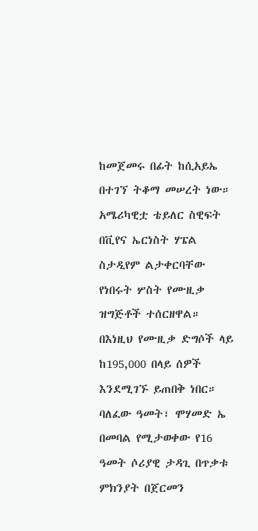ከመጀመሩ በፊት ከሲአይኤ በተገኘ ትቆማ መሠረት ነው።
አሜሪካዊቷ ቴይለር ስዊፍት በቪየና ኤርነስት ሃፔል ስታዲየም ልታቀርባቸው የነበሩት ሦስት የሙዚቃ ዝግጅቶች ተሰርዘዋል።
በእነዚህ የሙዚቃ ድግሶች ላይ ከ195,000 በላይ ሰዎች እንደሚገኙ ይጠበቅ ነበር።
ባለፈው ዓመት፣ ሞሃመድ ኤ በመባል የሚታወቀው የ16 ዓመት ሶሪያዊ ታዳጊ በጥቃቱ ምክንያት በጀርመን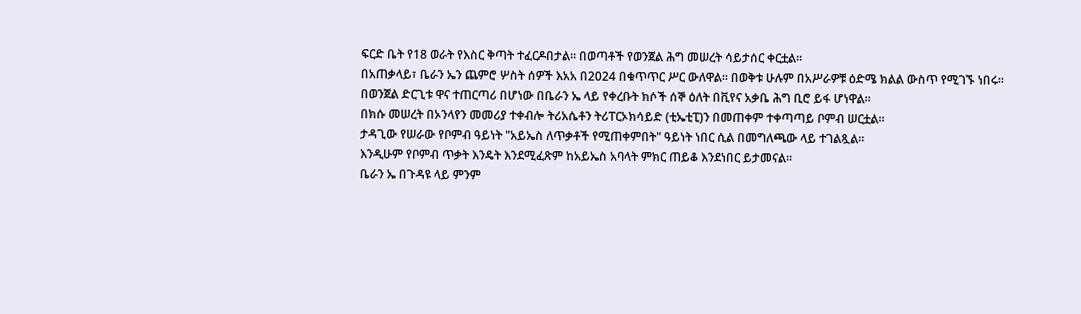ፍርድ ቤት የ18 ወራት የእስር ቅጣት ተፈርዶበታል። በወጣቶች የወንጀል ሕግ መሠረት ሳይታሰር ቀርቷል።
በአጠቃላይ፣ ቤራን ኤን ጨምሮ ሦስት ሰዎች እአአ በ2024 በቁጥጥር ሥር ውለዋል። በወቅቱ ሁሉም በአሥራዎቹ ዕድሜ ክልል ውስጥ የሚገኙ ነበሩ።
በወንጀል ድርጊቱ ዋና ተጠርጣሪ በሆነው በቤራን ኤ ላይ የቀረቡት ክሶች ሰኞ ዕለት በቪየና አቃቤ ሕግ ቢሮ ይፋ ሆነዋል።
በክሱ መሠረት በኦንላየን መመሪያ ተቀብሎ ትሪአሴቶን ትሪፐርኦክሳይድ (ቲኤቲፒ)ን በመጠቀም ተቀጣጣይ ቦምብ ሠርቷል።
ታዳጊው የሠራው የቦምብ ዓይነት "አይኤስ ለጥቃቶች የሚጠቀምበት" ዓይነት ነበር ሲል በመግለጫው ላይ ተገልጿል።
እንዲሁም የቦምብ ጥቃት እንዴት እንደሚፈጽም ከአይኤስ አባላት ምክር ጠይቆ እንደነበር ይታመናል።
ቤራን ኤ በጉዳዩ ላይ ምንም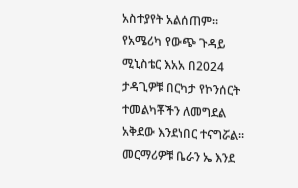አስተያየት አልሰጠም።
የአሜሪካ የውጭ ጉዳይ ሚኒስቴር እአአ በ2024 ታዳጊዎቹ በርካታ የኮንሰርት ተመልካቾችን ለመግደል አቅደው እንደነበር ተናግሯል።
መርማሪዎቹ ቤራን ኤ እንደ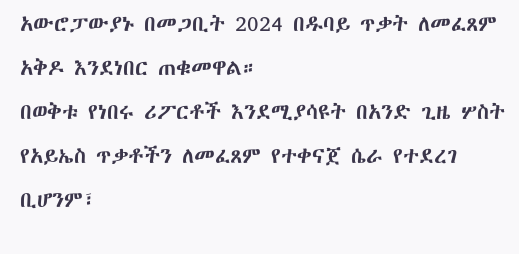አውሮፓውያኑ በመጋቢት 2024 በዱባይ ጥቃት ለመፈጸም አቅዶ እንደነበር ጠቁመዋል።
በወቅቱ የነበሩ ሪፖርቶች እንደሚያሳዩት በአንድ ጊዜ ሦስት የአይኤስ ጥቃቶችን ለመፈጸም የተቀናጀ ሴራ የተደረገ ቢሆንም፣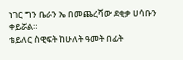ነገር ግን ቤራን ኤ በመጨረሻው ደቂቃ ሀሳቡን ቀይሯል።
ቴይለር ስዊፍት ከሁለት ዓመት በፊት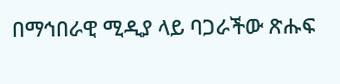በማኅበራዊ ሚዲያ ላይ ባጋራችው ጽሑፍ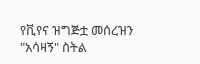የቪየና ዝግጅቷ መሰረዝን "አሳዛኝ" ስትል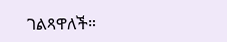ገልጻዋለች።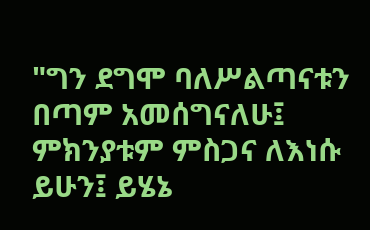"ግን ደግሞ ባለሥልጣናቱን በጣም አመሰግናለሁ፤ ምክንያቱም ምስጋና ለእነሱ ይሁን፤ ይሄኔ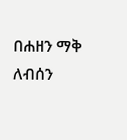በሐዘን ማቅ ለብሰን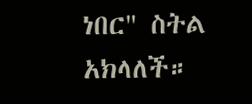ነበር" ስትል አክላለች።